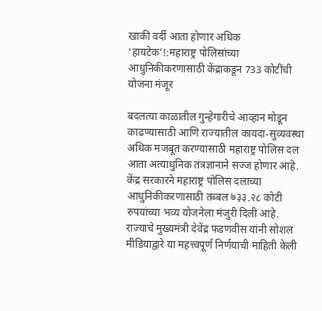खाकी वर्दी आता होणार अधिक ‘हायटेक’!:महाराष्ट्र पोलिसांच्या आधुनिकीकरणासाठी केंद्राकडून 733 कोटींची योजना मंजूर

बदलत्या काळातील गुन्हेगारीचे आव्हान मोडून काढण्यासाठी आणि राज्यातील कायदा-सुव्यवस्था अधिक मजबूत करण्यासाठी महाराष्ट्र पोलिस दल आता अत्याधुनिक तंत्रज्ञानाने सज्ज होणार आहे. केंद्र सरकारने महाराष्ट्र पोलिस दलाच्या आधुनिकीकरणासाठी तब्बल ७३३.२८ कोटी रुपयांच्या भव्य योजनेला मंजुरी दिली आहे. राज्याचे मुख्यमंत्री देवेंद्र फडणवीस यांनी सोशल मीडियाद्वारे या महत्त्वपूर्ण निर्णयाची माहिती केली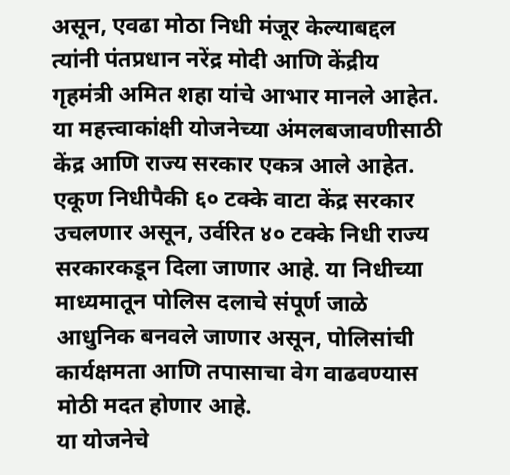असून, एवढा मोठा निधी मंजूर केल्याबद्दल त्यांनी पंतप्रधान नरेंद्र मोदी आणि केंद्रीय गृहमंत्री अमित शहा यांचे आभार मानले आहेत. या महत्त्वाकांक्षी योजनेच्या अंमलबजावणीसाठी केंद्र आणि राज्य सरकार एकत्र आले आहेत. एकूण निधीपैकी ६० टक्के वाटा केंद्र सरकार उचलणार असून, उर्वरित ४० टक्के निधी राज्य सरकारकडून दिला जाणार आहे. या निधीच्या माध्यमातून पोलिस दलाचे संपूर्ण जाळे आधुनिक बनवले जाणार असून, पोलिसांची कार्यक्षमता आणि तपासाचा वेग वाढवण्यास मोठी मदत होणार आहे.
या योजनेचे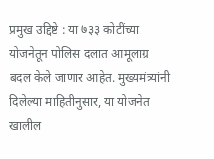प्रमुख उद्दिष्टे : या ७३३ कोटींच्या योजनेतून पोलिस दलात आमूलाग्र बदल केले जाणार आहेत. मुख्यमंत्र्यांनी दिलेल्या माहितीनुसार, या योजनेत खालील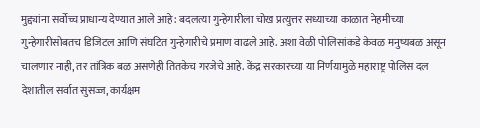मुद्द्यांना सर्वोच्च प्राधान्य देण्यात आले आहे: बदलत्या गुन्हेगारीला चोख प्रत्युत्तर सध्याच्या काळात नेहमीच्या गुन्हेगारीसोबतच डिजिटल आणि संघटित गुन्हेगारीचे प्रमाण वाढले आहे. अशा वेळी पोलिसांकडे केवळ मनुष्यबळ असून चालणार नाही, तर तांत्रिक बळ असणेही तितकेच गरजेचे आहे. केंद्र सरकारच्या या निर्णयामुळे महाराष्ट्र पोलिस दल देशातील सर्वात सुसज्ज, कार्यक्षम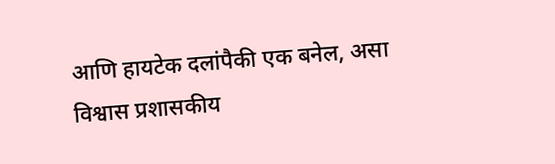आणि हायटेक दलांपैकी एक बनेल, असा विश्वास प्रशासकीय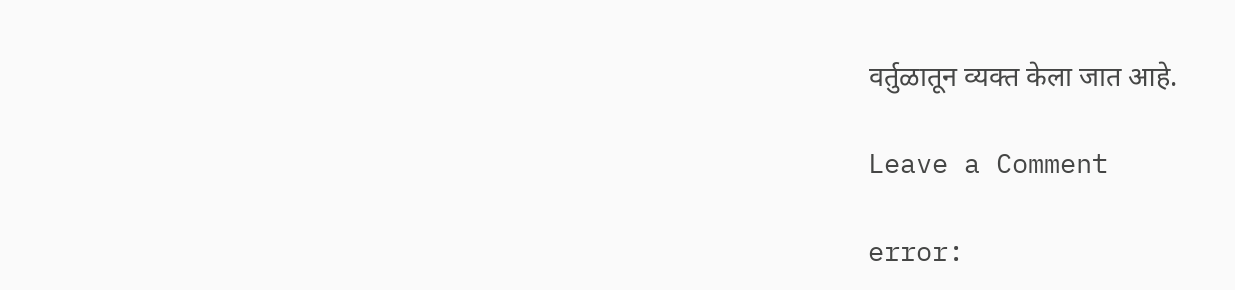वर्तुळातून व्यक्त केला जात आहे.

Leave a Comment

error: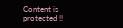Content is protected !!